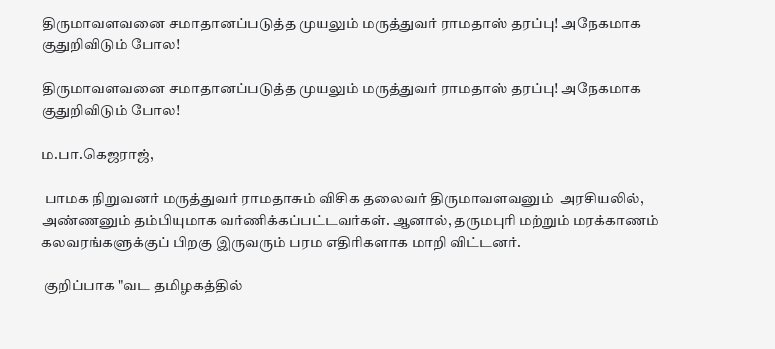திருமாவளவனை சமாதானப்படுத்த முயலும் மருத்துவர் ராமதாஸ் தரப்பு! அநேகமாக குதுறிவிடும் போல!

திருமாவளவனை சமாதானப்படுத்த முயலும் மருத்துவர் ராமதாஸ் தரப்பு! அநேகமாக குதுறிவிடும் போல!

ம.பா.கெஜராஜ்,

 பாமக நிறுவனர் மருத்துவர் ராமதாசும் விசிக தலைவர் திருமாவளவனும்  அரசியலில், அண்ணனும் தம்பியுமாக வர்ணிக்கப்பட்டவர்கள். ஆனால், தருமபுரி மற்றும் மரக்காணம் கலவரங்களுக்குப் பிறகு இருவரும் பரம எதிரிகளாக மாறி விட்டனர்.

 குறிப்பாக "வட தமிழகத்தில்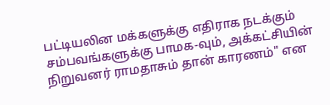பட்டியலின மக்களுக்கு எதிராக நடக்கும் சம்பவங்களுக்கு பாமக-வும், அக்கட்சியின் நிறுவனர் ராமதாசும் தான் காரணம்" என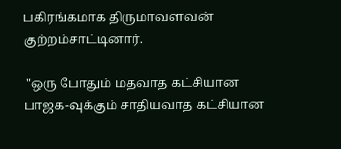பகிரங்கமாக திருமாவளவன் குற்றம்சாட்டினார்.

 "ஒரு போதும் மதவாத கட்சியான பாஜக-வுக்கும் சாதியவாத கட்சியான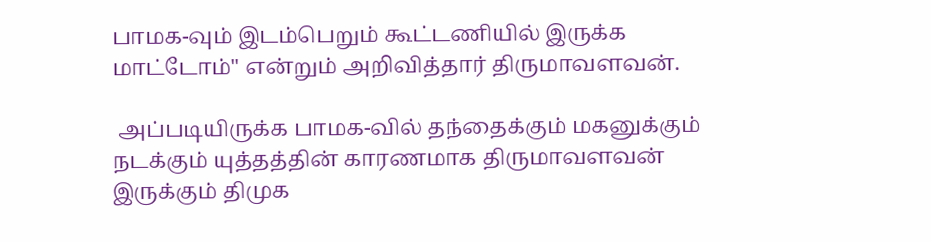பாமக-வும் இடம்பெறும் கூட்டணியில் இருக்க மாட்டோம்" என்றும் அறிவித்தார் திருமாவளவன்.

 அப்படியிருக்க பாமக-வில் தந்தைக்கும் மகனுக்கும் நடக்கும் யுத்தத்தின் காரணமாக திருமாவளவன் இருக்கும் திமுக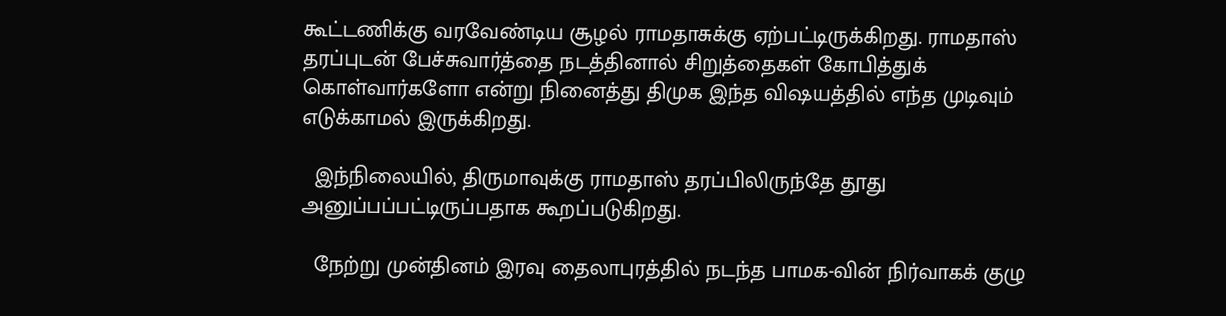கூட்டணிக்கு வரவேண்டிய சூழல் ராமதாசுக்கு ஏற்பட்டிருக்கிறது. ராமதாஸ் தரப்புடன் பேச்சுவார்த்தை நடத்தினால் சிறுத்தைகள் கோபித்துக் கொள்வார்களோ என்று நினைத்து திமுக இந்த விஷயத்தில் எந்த முடிவும் எடுக்காமல் இருக்கிறது.

  இந்நிலையில், திருமாவுக்கு ராமதாஸ் தரப்பிலிருந்தே தூது அனுப்பப்பட்டிருப்பதாக கூறப்படுகிறது.

  நேற்று முன்தினம் இரவு தைலாபுரத்தில் நடந்த பாமக-வின் நிர்வாகக் குழு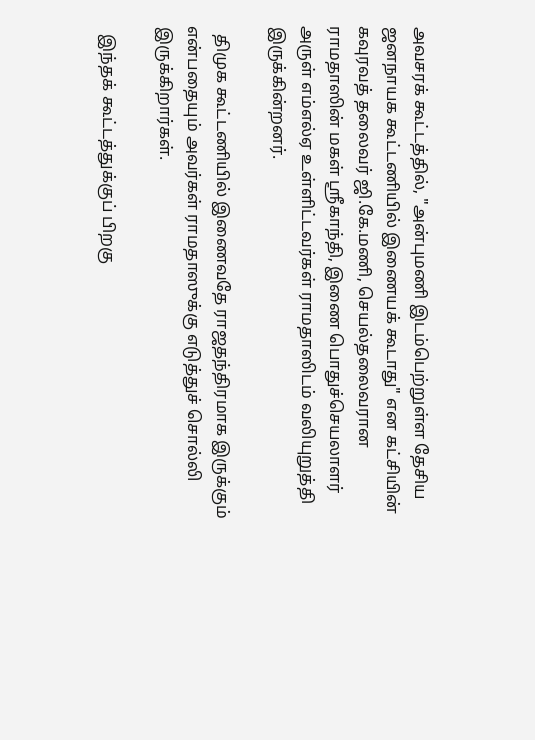அவசரக் கூட்டத்தில், "அன்புமணி இடம்பெற்றுள்ள தேசிய ஜனநாயக கூட்டணியில் இணையக் கூடாது" என கட்சியின் கவுரவத் தலைவர் ஜி.கே.மணி, செயல்தலைவரான ராமதாஸின் மகள் ஸ்ரீகாந்தி, இணை பொதுச்செயலாளர் அருள் எம்எல்ஏ உள்ளிட்டவர்கள் ராமதாஸிடம் வலியுறுத்தி இருக்கின்றனர்.

  திமுக கூட்டணியில் இணைவதே ராஜதந்திரமாக இருக்கும் என்பதையும் அவர்கள் ராமதாஸுக்கு எடுத்துச் சொல்லி இருக்கிறார்கள்.

  இந்தக் கூட்டத்துக்குப் பிறகு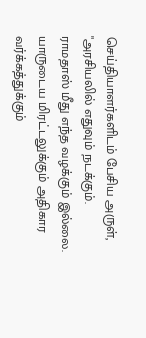செய்தியாளர்களிடம் பேசிய அருள், "அரசியலில் எதுவும் நடக்கும். ராமதாஸ் மீது எந்த வழக்கும் இல்லை. யாருடைய மிரட்டலுக்கும் அதிகார வர்க்கத்துக்கும்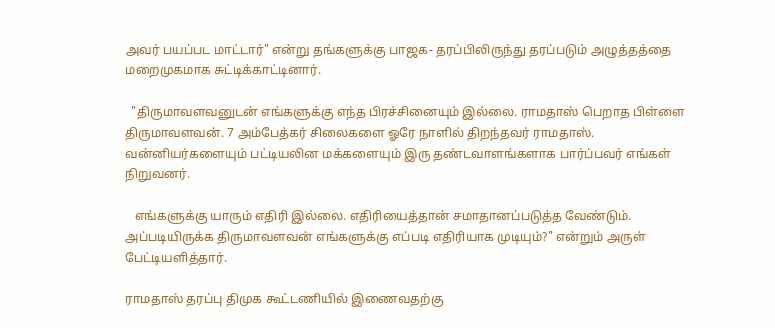அவர் பயப்பட மாட்டார்" என்று தங்களுக்கு பாஜக- தரப்பிலிருந்து தரப்படும் அழுத்தத்தை மறைமுகமாக சுட்டிக்காட்டினார்.

  "திருமாவளவனுடன் எங்களுக்கு எந்த பிரச்சினையும் இல்லை. ராமதாஸ் பெறாத பிள்ளை திருமாவளவன். 7 அம்பேத்கர் சிலைகளை ஓரே நாளில் திறந்தவர் ராமதாஸ். வன்னியர்களையும் பட்டியலின மக்களையும் இரு தண்டவாளங்களாக பார்ப்பவர் எங்கள் நிறுவனர்.

   எங்களுக்கு யாரும் எதிரி இல்லை. எதிரியைத்தான் சமாதானப்படுத்த வேண்டும். அப்படியிருக்க திருமாவளவன் எங்களுக்கு எப்படி எதிரியாக முடியும்?" என்றும் அருள் பேட்டியளித்தார்.

ராமதாஸ் தரப்பு திமுக கூட்டணியில் இணைவதற்கு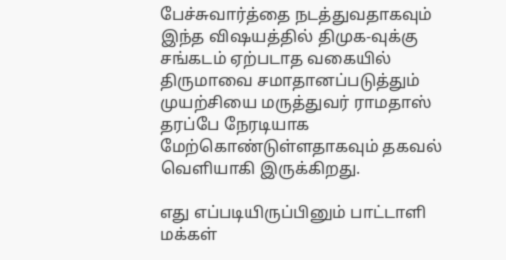பேச்சுவார்த்தை நடத்துவதாகவும் இந்த விஷயத்தில் திமுக-வுக்கு சங்கடம் ஏற்படாத வகையில் திருமாவை சமாதானப்படுத்தும் முயற்சியை மருத்துவர் ராமதாஸ் தரப்பே நேரடியாக மேற்கொண்டுள்ளதாகவும் தகவல் வெளியாகி இருக்கிறது.

எது எப்படியிருப்பினும் பாட்டாளி மக்கள்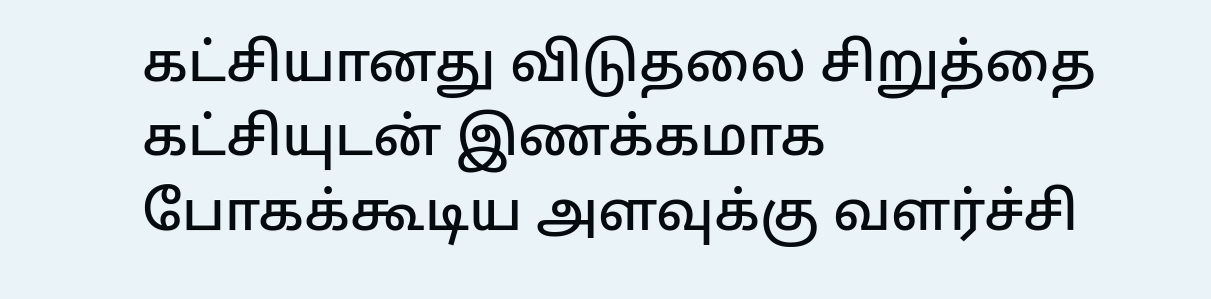கட்சியானது விடுதலை சிறுத்தை கட்சியுடன் இணக்கமாக போகக்கூடிய அளவுக்கு வளர்ச்சி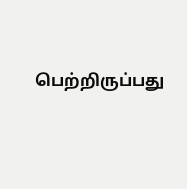பெற்றிருப்பது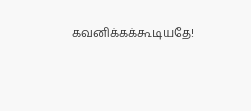கவனிக்கக்கூடியதே!